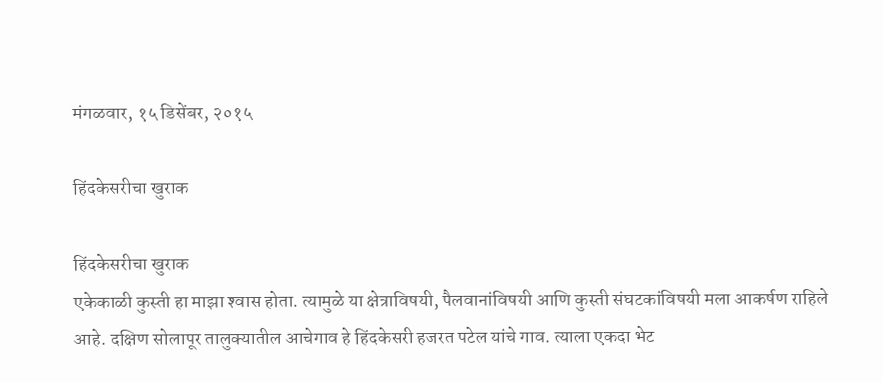मंगळवार, १५ डिसेंबर, २०१५

हिंदकेसरीचा खुराक

हिंदकेसरीचा खुराक
एकेकाळी कुस्ती हा माझा श्‍वास होता. त्यामुळे या क्षेत्राविषयी, पैलवानांविषयी आणि कुस्ती संघटकांविषयी मला आकर्षण राहिले आहे. दक्षिण सोलापूर तालुक्‍यातील आचेगाव हे हिंदकेसरी हजरत पटेल यांचे गाव. त्याला एकदा भेट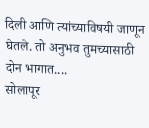दिली आणि त्यांच्याविषयी जाणून घेतले. तो अनुभव तुमच्यासाठी दोन भागात....
सोलापूर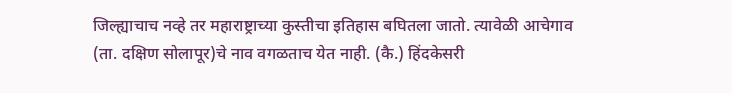जिल्ह्याचाच नव्हे तर महाराष्ट्राच्या कुस्तीचा इतिहास बघितला जातो. त्यावेळी आचेगाव (ता. दक्षिण सोलापूर)चे नाव वगळताच येत नाही. (कै.) हिंदकेसरी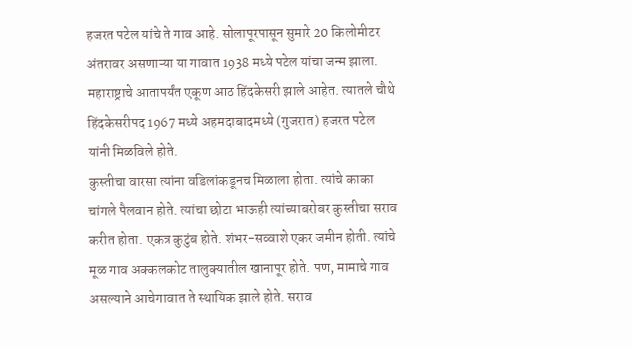हजरत पटेल यांचे ते गाव आहे. सोलापूरपासून सुमारे 20 किलोमीटर अंतरावर असणाऱ्या या गावात 1938 मध्ये पटेल यांचा जन्म झाला. महाराष्ट्राचे आतापर्यंत एकूण आठ हिंदकेसरी झाले आहेत. त्यातले चौथे हिंदकेसरीपद 1967 मध्ये अहमदाबादमध्ये (गुजरात) हजरत पटेल यांनी मिळविले होते.
कुस्तीचा वारसा त्यांना वडिलांकडूनच मिळाला होता. त्यांचे काका चांगले पैलवान होते. त्यांचा छोटा भाऊही त्यांच्याबरोबर कुस्तीचा सराव करीत होता. एकत्र कुटुंब होते. शंभर-सव्वाशे एकर जमीन होती. त्यांचे मूळ गाव अक्कलकोट तालुक्‍यातील खानापूर होते. पण, मामाचे गाव असल्याने आचेगावात ते स्थायिक झाले होते. सराव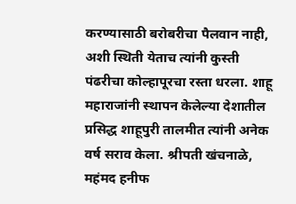करण्यासाठी बरोबरीचा पैलवान नाही, अशी स्थिती येताच त्यांनी कुस्ती पंढरीचा कोल्हापूरचा रस्ता धरला. शाहू महाराजांनी स्थापन केलेल्या देशातील प्रसिद्ध शाहूपुरी तालमीत त्यांनी अनेक वर्ष सराव केला. श्रीपती खंचनाळे, महंमद हनीफ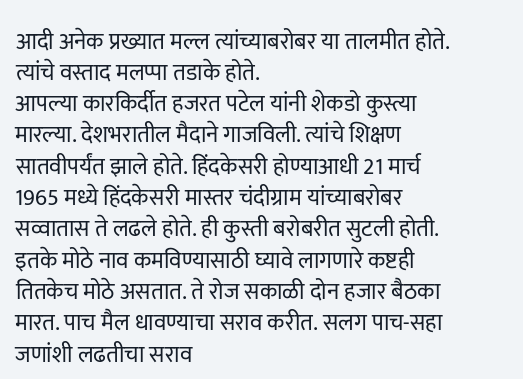आदी अनेक प्रख्यात मल्ल त्यांच्याबरोबर या तालमीत होते. त्यांचे वस्ताद मलप्पा तडाके होते.
आपल्या कारकिर्दीत हजरत पटेल यांनी शेकडो कुस्त्या मारल्या. देशभरातील मैदाने गाजविली. त्यांचे शिक्षण सातवीपर्यंत झाले होते. हिंदकेसरी होण्याआधी 21 मार्च 1965 मध्ये हिंदकेसरी मास्तर चंदीग्राम यांच्याबरोबर सव्वातास ते लढले होते. ही कुस्ती बरोबरीत सुटली होती. इतके मोठे नाव कमविण्यासाठी घ्यावे लागणारे कष्टही तितकेच मोठे असतात. ते रोज सकाळी दोन हजार बैठका मारत. पाच मैल धावण्याचा सराव करीत. सलग पाच-सहा जणांशी लढतीचा सराव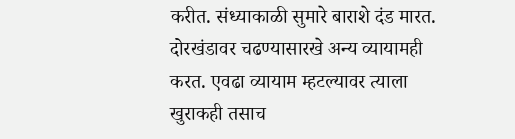करीत. संध्याकाळी सुमारे बाराशे दंड मारत. दोरखंडावर चढण्यासारखे अन्य व्यायामही करत. एवढा व्यायाम म्हटल्यावर त्याला खुराकही तसाच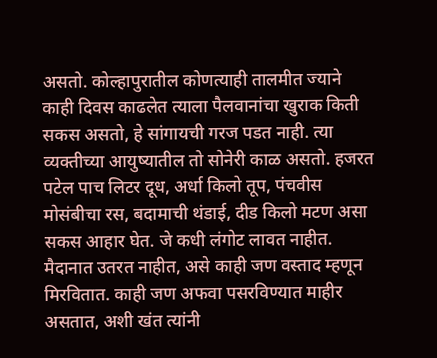असतो. कोल्हापुरातील कोणत्याही तालमीत ज्याने काही दिवस काढलेत त्याला पैलवानांचा खुराक किती सकस असतो, हे सांगायची गरज पडत नाही. त्या व्यक्‍तीच्या आयुष्यातील तो सोनेरी काळ असतो. हजरत पटेल पाच लिटर दूध, अर्धा किलो तूप, पंचवीस मोसंबीचा रस, बदामाची थंडाई, दीड किलो मटण असा सकस आहार घेत. जे कधी लंगोट लावत नाहीत. मैदानात उतरत नाहीत, असे काही जण वस्ताद म्हणून मिरवितात. काही जण अफवा पसरविण्यात माहीर असतात, अशी खंत त्यांनी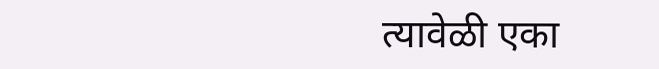त्यावेळी एका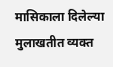मासिकाला दिलेल्या मुलाखतीत व्यक्‍त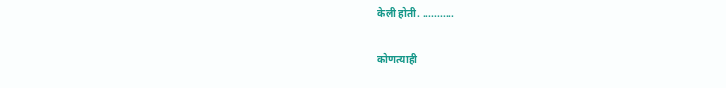केली होती. ...........

कोणत्याही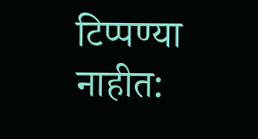टिप्पण्‍या नाहीत: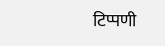टिप्पणी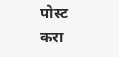पोस्ट करा